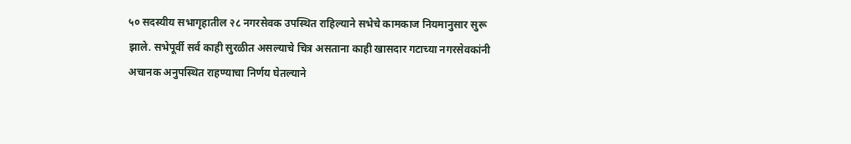५० सदस्यीय सभागृहातील २८ नगरसेवक उपस्थित राहिल्याने सभेचे कामकाज नियमानुसार सुरू झाले. सभेपूर्वी सर्व काही सुरळीत असल्याचे चित्र असताना काही खासदार गटाच्या नगरसेवकांनी अचानक अनुपस्थित राहण्याचा निर्णय घेतल्याने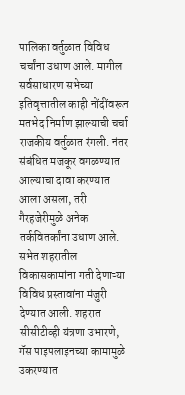पालिका वर्तुळात विविध चर्चांना उधाण आले. मागील सर्वसाधारण सभेच्या इतिवृत्तातील काही नोंदींवरून मतभेद निर्माण झाल्याची चर्चा राजकीय वर्तुळात रंगली. नंतर संबंधित मजकूर वगळण्यात आल्याचा दावा करण्यात आला असला, तरी गैरहजेरीमुळे अनेक तर्कवितर्कांना उधाण आले.
सभेत शहरातील विकासकामांना गती देणाऱ्या विविध प्रस्तावांना मंजुरी देण्यात आली. शहरात सीसीटीव्ही यंत्रणा उभारणे, गॅस पाइपलाइनच्या कामामुळे उकरण्यात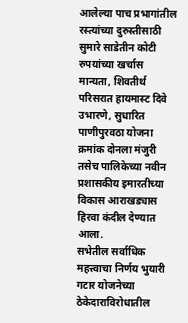आलेल्या पाच प्रभागांतील रस्त्यांच्या दुरुस्तीसाठी सुमारे साडेतीन कोटी रुपयांच्या खर्चास मान्यता, शिवतीर्थ परिसरात हायमास्ट दिवे उभारणे, सुधारित पाणीपुरवठा योजना क्रमांक दोनला मंजुरी तसेच पालिकेच्या नवीन प्रशासकीय इमारतीच्या विकास आराखड्यास हिरवा कंदील देण्यात आला.
सभेतील सर्वाधिक महत्त्वाचा निर्णय भुयारी गटार योजनेच्या ठेकेदाराविरोधातील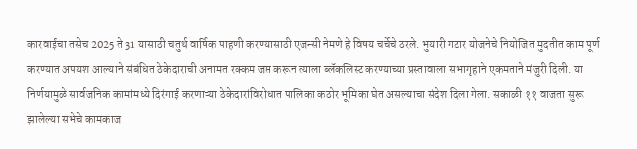कारवाईचा तसेच 2025 ते 31 यासाठी चतुर्थ वार्षिक पाहणी करण्यासाठी एजन्सी नेमणे हे विषय चर्चेचे ठरले. भुयारी गटार योजनेचे नियोजित मुदतीत काम पूर्ण करण्यात अपयश आल्याने संबंधित ठेकेदाराची अनामत रक्कम जप्त करून त्याला ब्लॅकलिस्ट करण्याच्या प्रस्तावाला सभागृहाने एकमताने मंजुरी दिली. या निर्णयामुळे सार्वजनिक कामांमध्ये दिरंगाई करणाऱ्या ठेकेदारांविरोधात पालिका कठोर भूमिका घेत असल्याचा संदेश दिला गेला. सकाळी ११ वाजता सुरू झालेल्या सभेचे कामकाज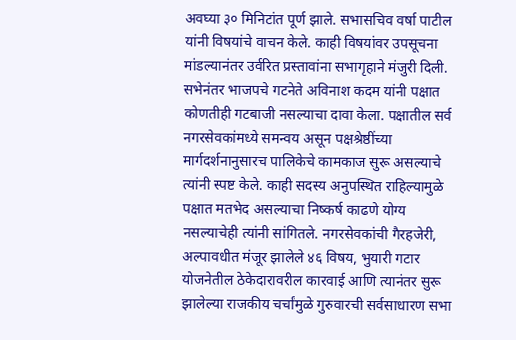अवघ्या ३० मिनिटांत पूर्ण झाले. सभासचिव वर्षा पाटील यांनी विषयांचे वाचन केले. काही विषयांवर उपसूचना मांडल्यानंतर उर्वरित प्रस्तावांना सभागृहाने मंजुरी दिली.
सभेनंतर भाजपचे गटनेते अविनाश कदम यांनी पक्षात कोणतीही गटबाजी नसल्याचा दावा केला. पक्षातील सर्व नगरसेवकांमध्ये समन्वय असून पक्षश्रेष्ठींच्या मार्गदर्शनानुसारच पालिकेचे कामकाज सुरू असल्याचे त्यांनी स्पष्ट केले. काही सदस्य अनुपस्थित राहिल्यामुळे पक्षात मतभेद असल्याचा निष्कर्ष काढणे योग्य नसल्याचेही त्यांनी सांगितले. नगरसेवकांची गैरहजेरी, अल्पावधीत मंजूर झालेले ४६ विषय, भुयारी गटार योजनेतील ठेकेदारावरील कारवाई आणि त्यानंतर सुरू झालेल्या राजकीय चर्चांमुळे गुरुवारची सर्वसाधारण सभा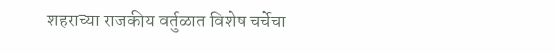शहराच्या राजकीय वर्तुळात विशेष चर्चेचा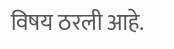विषय ठरली आहे.